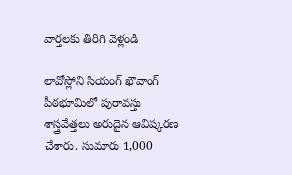వార్తలకు తిరిగి వెళ్లండి

లావోస్లోని సియంగ్ ఖౌవాంగ్ పీఠభూమిలో పురావస్తు శాస్త్రవేత్తలు అరుదైన ఆవిష్కరణ చేశారు. సుమారు 1,000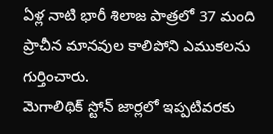ఏళ్ల నాటి భారీ శిలాజ పాత్రలో 37 మంది ప్రాచీన మానవుల కాలిపోని ఎముకలను గుర్తించారు.
మెగాలిథిక్ స్టోన్ జార్లలో ఇప్పటివరకు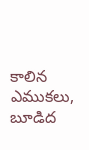కాలిన ఎముకలు, బూడిద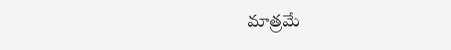మాత్రమే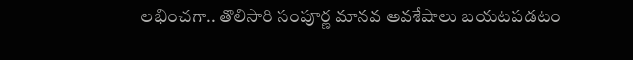లభించగా.. తొలిసారి సంపూర్ణ మానవ అవశేషాలు బయటపడటం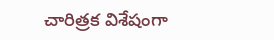చారిత్రక విశేషంగా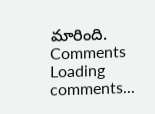మారింది.
Comments
Loading comments...